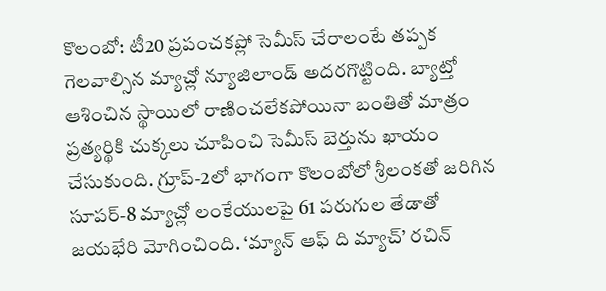కొలంబో: టీ20 ప్రపంచకప్లో సెమీస్ చేరాలంటే తప్పక గెలవాల్సిన మ్యాచ్లో న్యూజిలాండ్ అదరగొట్టింది. బ్యాట్తో ఆశించిన స్థాయిలో రాణించలేకపోయినా బంతితో మాత్రం ప్రత్యర్థికి చుక్కలు చూపించి సెమీస్ బెర్తును ఖాయం చేసుకుంది. గ్రూప్-2లో భాగంగా కొలంబోలో శ్రీలంకతో జరిగిన సూపర్-8 మ్యాచ్లో లంకేయులపై 61 పరుగుల తేడాతో జయభేరి మోగించింది. ‘మ్యాన్ ఆఫ్ ది మ్యాచ్’ రచిన్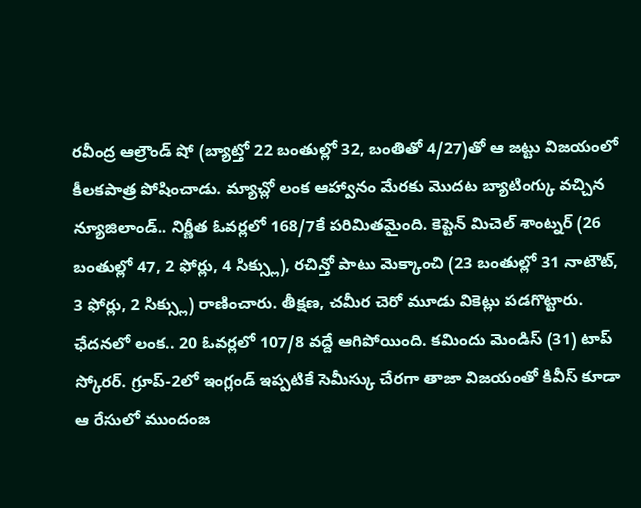రవీంద్ర ఆల్రౌండ్ షో (బ్యాట్తో 22 బంతుల్లో 32, బంతితో 4/27)తో ఆ జట్టు విజయంలో కీలకపాత్ర పోషించాడు. మ్యాచ్లో లంక ఆహ్వానం మేరకు మొదట బ్యాటింగ్కు వచ్చిన న్యూజిలాండ్.. నిర్ణీత ఓవర్లలో 168/7కే పరిమితమైంది. కెప్టెన్ మిచెల్ శాంట్నర్ (26 బంతుల్లో 47, 2 ఫోర్లు, 4 సిక్స్లు), రచిన్తో పాటు మెక్కాంచి (23 బంతుల్లో 31 నాటౌట్, 3 ఫోర్లు, 2 సిక్స్లు) రాణించారు. తీక్షణ, చమీర చెరో మూడు వికెట్లు పడగొట్టారు. ఛేదనలో లంక.. 20 ఓవర్లలో 107/8 వద్దే ఆగిపోయింది. కమిందు మెండిస్ (31) టాప్ స్కోరర్. గ్రూప్-2లో ఇంగ్లండ్ ఇప్పటికే సెమీస్కు చేరగా తాజా విజయంతో కివీస్ కూడా ఆ రేసులో ముందంజ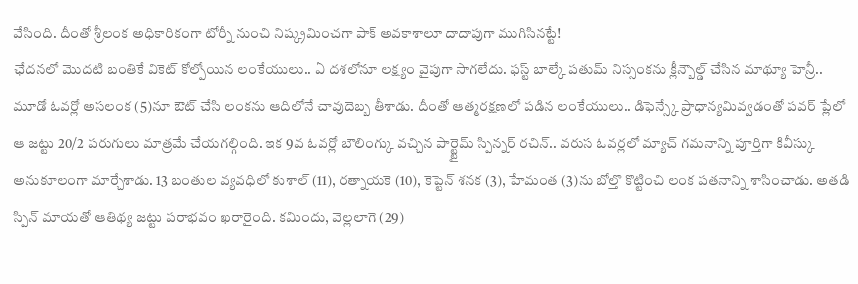వేసింది. దీంతో శ్రీలంక అధికారికంగా టోర్నీ నుంచి నిష్క్రమించగా పాక్ అవకాశాలూ దాదాపుగా ముగిసినట్టే!
ఛేదనలో మొదటి బంతికే వికెట్ కోల్పోయిన లంకేయులు.. ఏ దశలోనూ లక్ష్యం వైపుగా సాగలేదు. ఫస్ట్ బాల్కే పతుమ్ నిస్సంకను క్లీన్బౌల్డ్ చేసిన మాథ్యూ హెన్రీ.. మూడో ఓవర్లో అసలంక (5)నూ ఔట్ చేసి లంకను ఆదిలోనే చావుదెబ్బ తీశాడు. దీంతో ఆత్మరక్షణలో పడిన లంకేయులు.. డిఫెన్స్కే ప్రాధాన్యమివ్వడంతో పవర్ ప్లేలో ఆ జట్టు 20/2 పరుగులు మాత్రమే చేయగల్గింది. ఇక 9వ ఓవర్లో బౌలింగ్కు వచ్చిన పార్ట్టైమ్ స్పిన్నర్ రచిన్.. వరుస ఓవర్లలో మ్యాచ్ గమనాన్ని పూర్తిగా కివీస్కు అనుకూలంగా మార్చేశాడు. 13 బంతుల వ్యవధిలో కుశాల్ (11), రత్నాయకె (10), కెప్టెన్ శనక (3), హేమంత (3)ను బోల్తొ కొట్టించి లంక పతనాన్ని శాసించాడు. అతడి స్పిన్ మాయతో ఆతిథ్య జట్టు పరాభవం ఖరారైంది. కమిందు, వెల్లలాగె (29)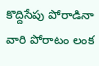కొద్దిసేపు పోరాడినా వారి పోరాటం లంక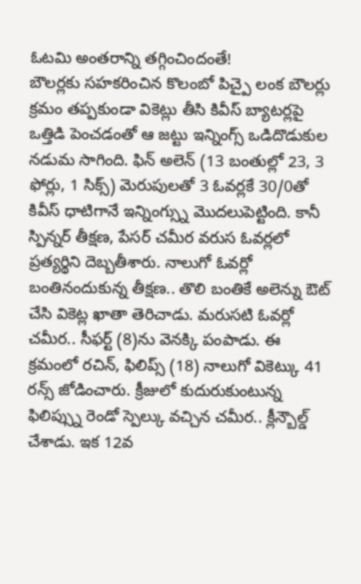ఓటమి అంతరాన్ని తగ్గించిందంతే!
బౌలర్లకు సహకరించిన కొలంబో పిచ్పై లంక బౌలర్లు క్రమం తప్పకుండా వికెట్లు తీసి కివీస్ బ్యాటర్లపై ఒత్తిడి పెంచడంతో ఆ జట్టు ఇన్నింగ్స్ ఒడిదొడుకుల నడుమ సాగింది. ఫిన్ అలెన్ (13 బంతుల్లో 23, 3 ఫోర్లు, 1 సిక్స్) మెరుపులతో 3 ఓవర్లకే 30/0తో కివీస్ ధాటిగానే ఇన్నింగ్స్ను మొదలుపెట్టింది. కానీ స్పిన్నర్ తీక్షణ, పేసర్ చమీర వరుస ఓవర్లలో ప్రత్యర్థిని దెబ్బతీశారు. నాలుగో ఓవర్లో బంతినందుకున్న తీక్షణ.. తొలి బంతికే అలెన్ను ఔట్ చేసి వికెట్ల ఖాతా తెరిచాడు. మరుసటి ఓవర్లో చమీర.. సీఫర్ట్ (8)ను వెనక్కి పంపాడు. ఈ క్రమంలో రచిన్, ఫిలిప్స్ (18) నాలుగో వికెట్కు 41 రన్స్ జోడించారు. క్రీజులో కుదురుకుంటున్న ఫిలిప్స్ను రెండో స్పెల్కు వచ్చిన చమీర.. క్లీన్బౌల్డ్ చేశాడు. ఇక 12వ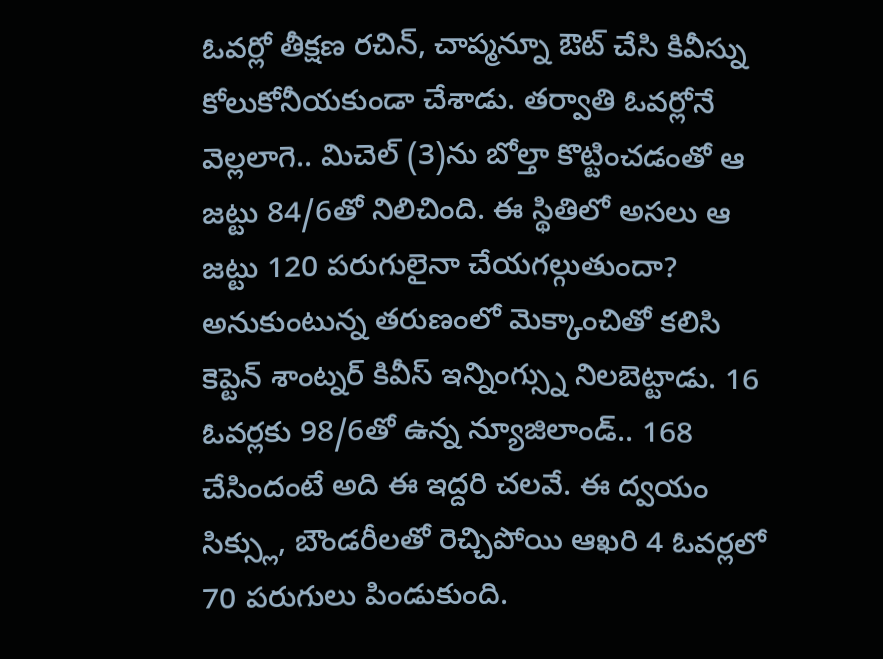ఓవర్లో తీక్షణ రచిన్, చాప్మన్నూ ఔట్ చేసి కివీస్ను కోలుకోనీయకుండా చేశాడు. తర్వాతి ఓవర్లోనే వెల్లలాగె.. మిచెల్ (3)ను బోల్తా కొట్టించడంతో ఆ జట్టు 84/6తో నిలిచింది. ఈ స్థితిలో అసలు ఆ జట్టు 120 పరుగులైనా చేయగల్గుతుందా? అనుకుంటున్న తరుణంలో మెక్కాంచితో కలిసి కెప్టెన్ శాంట్నర్ కివీస్ ఇన్నింగ్స్ను నిలబెట్టాడు. 16 ఓవర్లకు 98/6తో ఉన్న న్యూజిలాండ్.. 168 చేసిందంటే అది ఈ ఇద్దరి చలవే. ఈ ద్వయం సిక్స్లు, బౌండరీలతో రెచ్చిపోయి ఆఖరి 4 ఓవర్లలో 70 పరుగులు పిండుకుంది.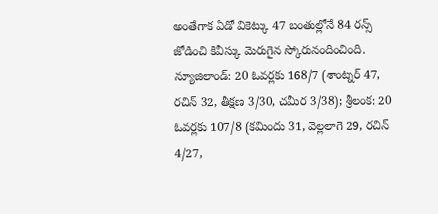అంతేగాక ఏడో వికెట్కు 47 బంతుల్లోనే 84 రన్స్ జోడించి కివీస్కు మెరుగైన స్కోరునందించింది.
న్యూజిలాండ్: 20 ఓవర్లకు 168/7 (శాంట్నర్ 47, రచిన్ 32, తీక్షణ 3/30, చమీర 3/38); శ్రీలంక: 20 ఓవర్లకు 107/8 (కమిందు 31, వెల్లలాగె 29, రచిన్ 4/27,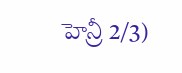హెన్రీ 2/3)